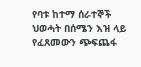የባቱ ከተማ ሰራተኞች ህወሓት በሰሜን እዝ ላይ የፈጸመውን ጭፍጨፋ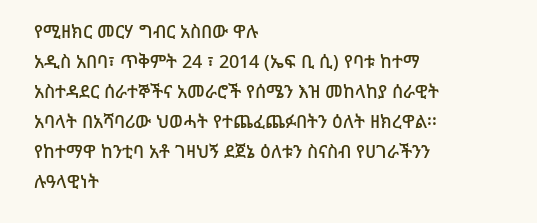የሚዘክር መርሃ ግብር አስበው ዋሉ
አዲስ አበባ፣ ጥቅምት 24 ፣ 2014 (ኤፍ ቢ ሲ) የባቱ ከተማ አስተዳደር ሰራተኞችና አመራሮች የሰሜን እዝ መከላከያ ሰራዊት አባላት በአሻባሪው ህወሓት የተጨፈጨፉበትን ዕለት ዘክረዋል፡፡
የከተማዋ ከንቲባ አቶ ገዛህኝ ደጀኔ ዕለቱን ስናስብ የሀገራችንን ሉዓላዊነት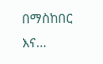በማስከበር እና…